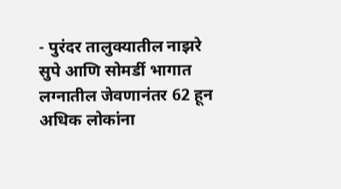- पुरंदर तालुक्यातील नाझरे सुपे आणि सोमर्डी भागात लग्नातील जेवणानंतर 62 हून अधिक लोकांना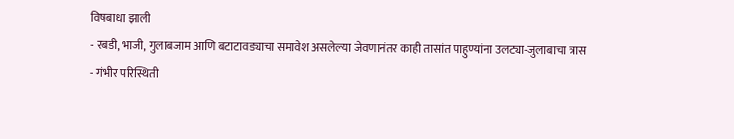विषबाधा झाली
- रबडी, भाजी, गुलाबजाम आणि बटाटावड्याचा समावेश असलेल्या जेवणानंतर काही तासांत पाहुण्यांना उलट्या-जुलाबाचा त्रास
- गंभीर परिस्थिती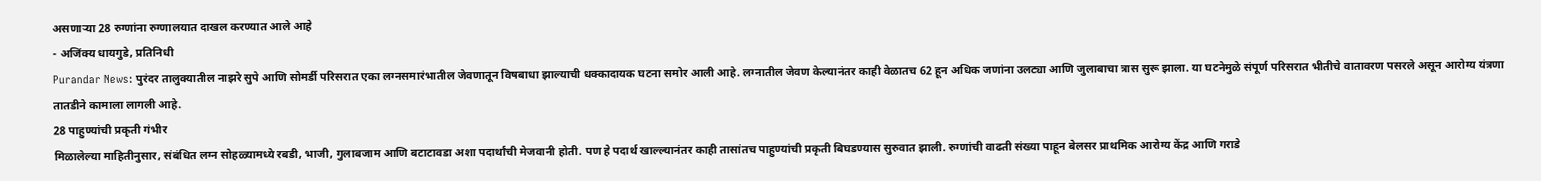असणाऱ्या 28 रुग्णांना रुग्णालयात दाखल करण्यात आले आहे
- अजिंक्य धायगुडे, प्रतिनिधी
Purandar News: पुरंदर तालुक्यातील नाझरे सुपे आणि सोमर्डी परिसरात एका लग्नसमारंभातील जेवणातून विषबाधा झाल्याची धक्कादायक घटना समोर आली आहे. लग्नातील जेवण केल्यानंतर काही वेळातच 62 हून अधिक जणांना उलट्या आणि जुलाबाचा त्रास सुरू झाला. या घटनेमुळे संपूर्ण परिसरात भीतीचे वातावरण पसरले असून आरोग्य यंत्रणा तातडीने कामाला लागली आहे.
28 पाहुण्यांची प्रकृती गंभीर
मिळालेल्या माहितीनुसार, संबंधित लग्न सोहळ्यामध्ये रबडी, भाजी, गुलाबजाम आणि बटाटावडा अशा पदार्थांची मेजवानी होती. पण हे पदार्थ खाल्ल्यानंतर काही तासांतच पाहुण्यांची प्रकृती बिघडण्यास सुरुवात झाली. रुग्णांची वाढती संख्या पाहून बेलसर प्राथमिक आरोग्य केंद्र आणि गराडे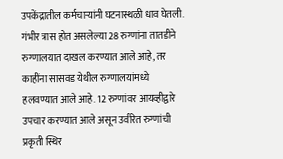उपकेंद्रातील कर्मचाऱ्यांनी घटनास्थळी धाव घेतली. गंभीर त्रास होत असलेल्या 28 रुग्णांना तातडीने रुग्णालयात दाखल करण्यात आले आहे, तर काहींना सासवड येथील रुग्णालयांमध्ये हलवण्यात आले आहे. 12 रुग्णांवर आयव्हीद्वारे उपचार करण्यात आले असून उर्वरित रुग्णांची प्रकृती स्थिर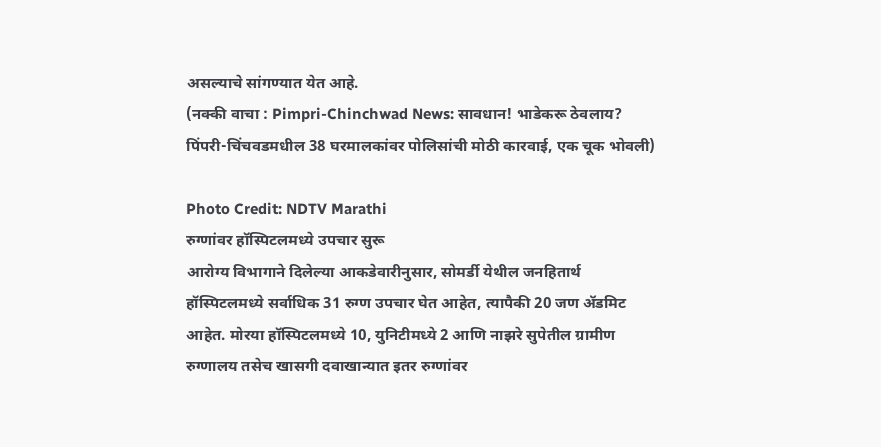असल्याचे सांगण्यात येत आहे.
(नक्की वाचा : Pimpri-Chinchwad News: सावधान! भाडेकरू ठेवलाय? पिंपरी-चिंचवडमधील 38 घरमालकांवर पोलिसांची मोठी कारवाई, एक चूक भोवली)

Photo Credit: NDTV Marathi
रुग्णांवर हॉस्पिटलमध्ये उपचार सुरू
आरोग्य विभागाने दिलेल्या आकडेवारीनुसार, सोमर्डी येथील जनहितार्थ हॉस्पिटलमध्ये सर्वाधिक 31 रुग्ण उपचार घेत आहेत, त्यापैकी 20 जण ॲडमिट आहेत. मोरया हॉस्पिटलमध्ये 10, युनिटीमध्ये 2 आणि नाझरे सुपेतील ग्रामीण रुग्णालय तसेच खासगी दवाखान्यात इतर रुग्णांवर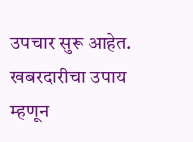उपचार सुरू आहेत. खबरदारीचा उपाय म्हणून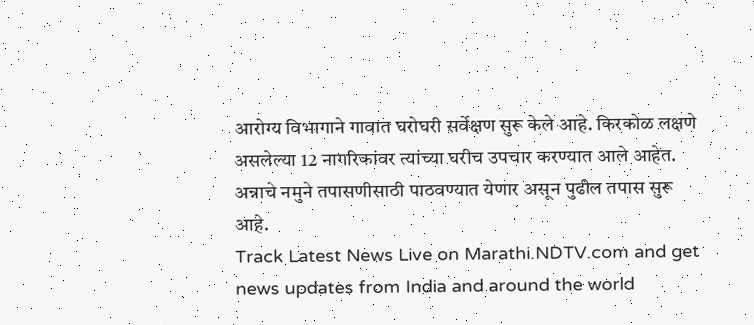आरोग्य विभागाने गावात घरोघरी सर्वेक्षण सुरू केले आहे. किरकोळ लक्षणे असलेल्या 12 नागरिकांवर त्यांच्या घरीच उपचार करण्यात आले आहेत. अन्नाचे नमुने तपासणीसाठी पाठवण्यात येणार असून पुढील तपास सुरू आहे.
Track Latest News Live on Marathi.NDTV.com and get news updates from India and around the world